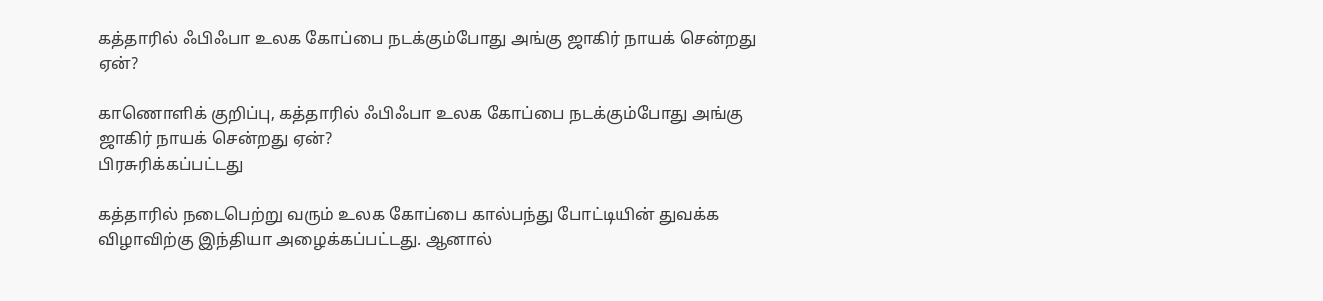கத்தாரில் ஃபிஃபா உலக கோப்பை நடக்கும்போது அங்கு ஜாகிர் நாயக் சென்றது ஏன்?

காணொளிக் குறிப்பு, கத்தாரில் ஃபிஃபா உலக கோப்பை நடக்கும்போது அங்கு ஜாகிர் நாயக் சென்றது ஏன்?
பிரசுரிக்கப்பட்டது

கத்தாரில் நடைபெற்று வரும் உலக கோப்பை கால்பந்து போட்டியின் துவக்க விழாவிற்கு இந்தியா அழைக்கப்பட்டது. ஆனால்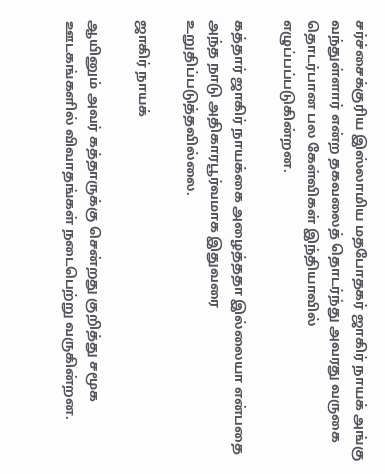சர்ச்சைக்குரிய இஸ்லாமிய மதபோதகர் ஜாகிர் நாயக் அங்கு வந்துள்ளார் என்ற தகவலைத் தொடர்ந்து அவரது வருகை தொடர்பான பல கேள்விகள் இந்தியாவில் எழுப்பப்படுகின்றன.

கத்தார் ஜாகிர் நாயக்கை அழைத்ததா இல்லையா என்பதை அந்த நாடு அதிகாரபூர்வமாக இதுவரை உறுதிப்படுத்தவில்லை.

ஜாகிர் நாயக்

ஆயினும் அவர் கத்தாருக்கு சென்றது குறித்து சமூக ஊடகங்களில் விவாதங்கள் நடைபெற்று வருகின்றன.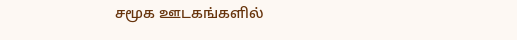சமூக ஊடகங்களில்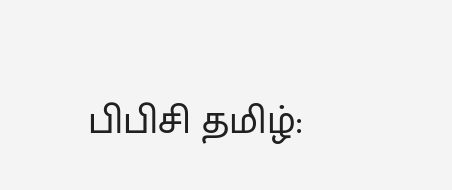பிபிசி தமிழ்: